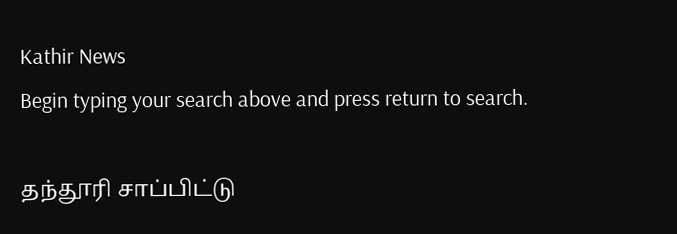Kathir News
Begin typing your search above and press return to search.

தந்தூரி சாப்பிட்டு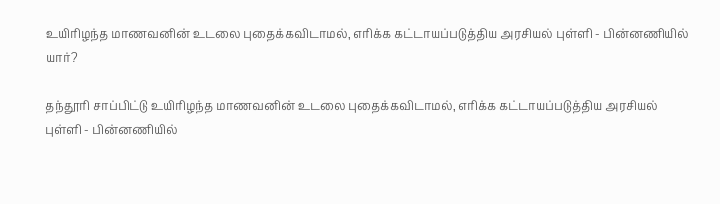உயிரிழந்த மாணவனின் உடலை புதைக்கவிடாமல், எரிக்க கட்டாயப்படுத்திய அரசியல் புள்ளி - பின்னணியில் யார்?

தந்தூரி சாப்பிட்டு உயிரிழந்த மாணவனின் உடலை புதைக்கவிடாமல், எரிக்க கட்டாயப்படுத்திய அரசியல் புள்ளி - பின்னணியில்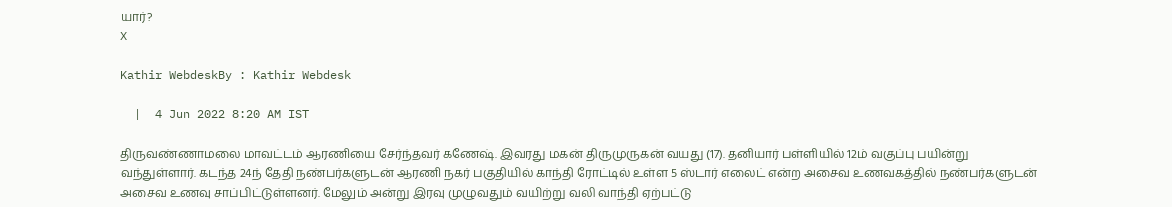யார்?
X

Kathir WebdeskBy : Kathir Webdesk

  |  4 Jun 2022 8:20 AM IST

திருவண்ணாமலை மாவட்டம் ஆரணியை சேர்ந்தவர் கணேஷ். இவரது மகன் திருமுருகன் வயது (17). தனியார் பள்ளியில் 12ம் வகுப்பு பயின்று வந்துள்ளார். கடந்த 24ந் தேதி நண்பர்களுடன் ஆரணி நகர் பகுதியில் காந்தி ரோட்டில் உள்ள 5 ஸ்டார் எலைட் என்ற அசைவ உணவகத்தில் நண்பர்களுடன் அசைவ உணவு சாப்பிட்டுள்ளனர். மேலும் அன்று இரவு முழுவதும் வயிற்று வலி வாந்தி ஏற்பட்டு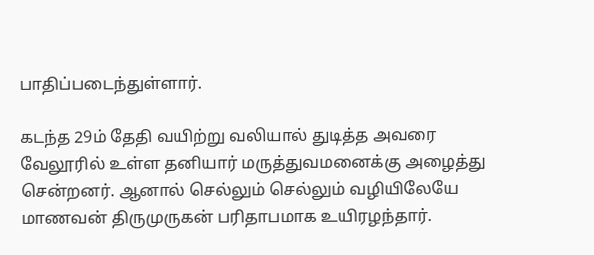பாதிப்படைந்துள்ளார்.

கடந்த 29ம் தேதி வயிற்று வலியால் துடித்த அவரை வேலூரில் உள்ள தனியார் மருத்துவமனைக்கு அழைத்து சென்றனர். ஆனால் செல்லும் செல்லும் வழியிலேயே மாணவன் திருமுருகன் பரிதாபமாக உயிரழந்தார்.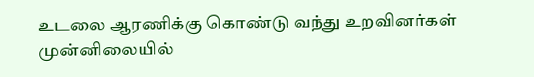உடலை ஆரணிக்கு கொண்டு வந்து உறவினர்கள் முன்னிலையில்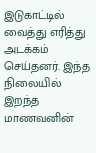இடுகாட்டில் வைத்து எரித்து அடக்கம் செய்தனர். இந்த நிலையில் இறந்த மாணவனின்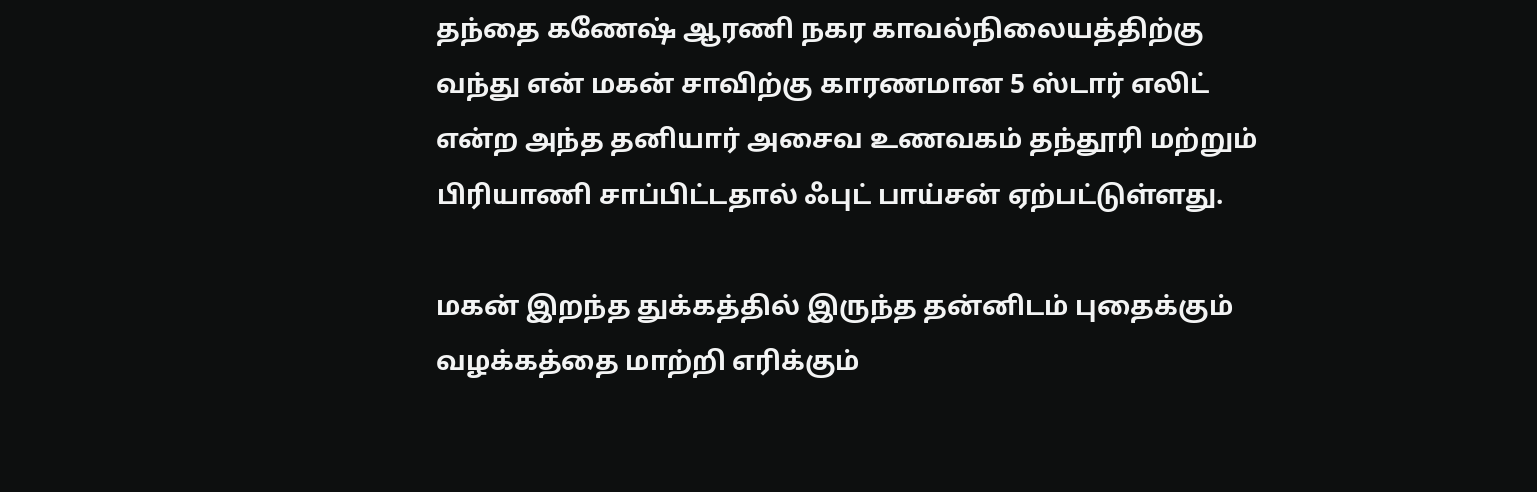தந்தை கணேஷ் ஆரணி நகர காவல்நிலையத்திற்கு வந்து என் மகன் சாவிற்கு காரணமான 5 ஸ்டார் எலிட் என்ற அந்த தனியார் அசைவ உணவகம் தந்தூரி மற்றும் பிரியாணி சாப்பிட்டதால் ஃபுட் பாய்சன் ஏற்பட்டுள்ளது.

மகன் இறந்த துக்கத்தில் இருந்த தன்னிடம் புதைக்கும் வழக்கத்தை மாற்றி எரிக்கும்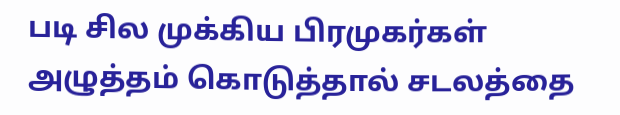படி சில முக்கிய பிரமுகர்கள் அழுத்தம் கொடுத்தால் சடலத்தை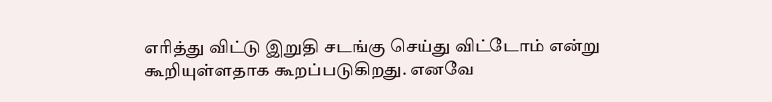எரித்து விட்டு இறுதி சடங்கு செய்து விட்டோம் என்று கூறியுள்ளதாக கூறப்படுகிறது. எனவே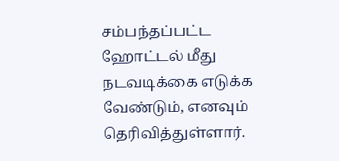சம்பந்தப்பட்ட ஹோட்டல் மீது நடவடிக்கை எடுக்க வேண்டும், எனவும் தெரிவித்துள்ளார்.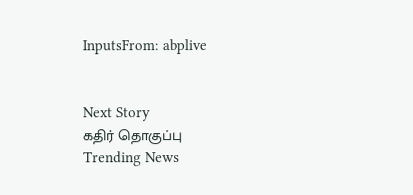InputsFrom: abplive


Next Story
கதிர் தொகுப்பு
Trending News